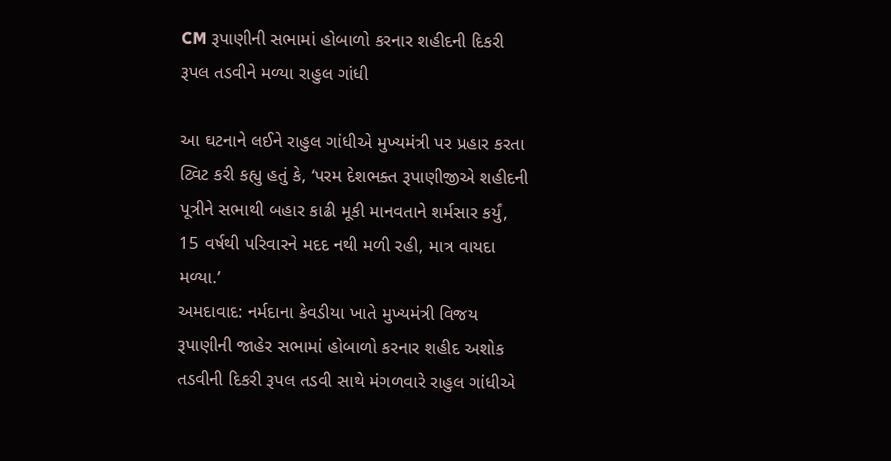CM રૂપાણીની સભામાં હોબાળો કરનાર શહીદની દિકરી રૂપલ તડવીને મળ્યા રાહુલ ગાંધી

આ ઘટનાને લઈને રાહુલ ગાંધીએ મુખ્યમંત્રી પર પ્રહાર કરતા ટ્વિટ કરી કહ્યુ હતું કે, ‘પરમ દેશભક્ત રૂપાણીજીએ શહીદની પૂત્રીને સભાથી બહાર કાઢી મૂકી માનવતાને શર્મસાર કર્યું, 15 વર્ષથી પરિવારને મદદ નથી મળી રહી, માત્ર વાયદા મળ્યા.’
અમદાવાદ: નર્મદાના કેવડીયા ખાતે મુખ્યમંત્રી વિજય રૂપાણીની જાહેર સભામાં હોબાળો કરનાર શહીદ અશોક તડવીની દિકરી રૂપલ તડવી સાથે મંગળવારે રાહુલ ગાંધીએ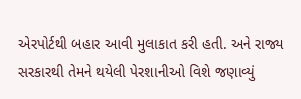એરપોર્ટથી બહાર આવી મુલાકાત કરી હતી. અને રાજ્ય સરકારથી તેમને થયેલી પેરશાનીઓ વિશે જણાવ્યું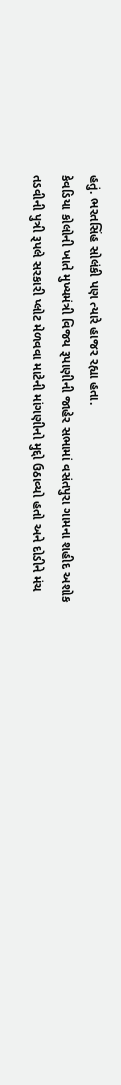હતું. ભરતસિંહ સોલંકી પણ ત્યારે હાજર રહ્યા હતા.
કેવડિયા કોલોની ખાતે મુખ્યમંત્રી વિજય રૂપાણીની જાહેર સભામાં વસંતપુરા ગામના શહીદ અશોક તડવીની પુત્રી રૂપલે સરકારી પ્લોટ મેળવવા માટેની માંગણીનો મુદ્દો ઉઠાવ્યો હતો અને દોડીને મંચ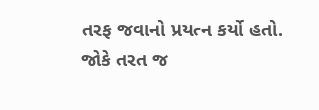તરફ જવાનો પ્રયત્ન કર્યો હતો. જોકે તરત જ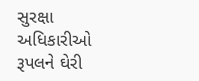સુરક્ષા અધિકારીઓ રૂપલને ઘેરી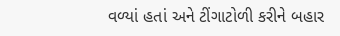વળ્યાં હતાં અને ટીંગાટોળી કરીને બહાર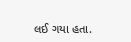લઈ ગયા હતા.